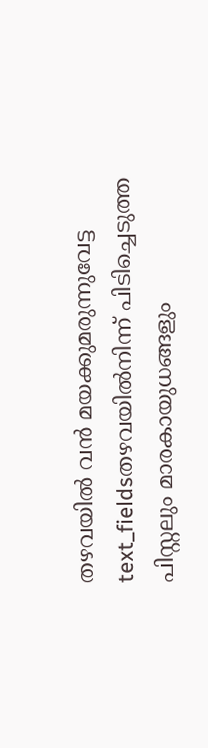തഴവയിൽ വൻ മയക്കുമരുന്നുവേട്ട
text_fieldsതഴവയിൽനിന്ന് പിടിച്ചെടുത്ത പിസ്റ്റലും മാരകായുധങ്ങളും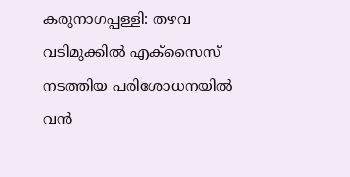കരുനാഗപ്പള്ളി: തഴവ വടിമുക്കിൽ എക്സൈസ് നടത്തിയ പരിശോധനയിൽ വൻ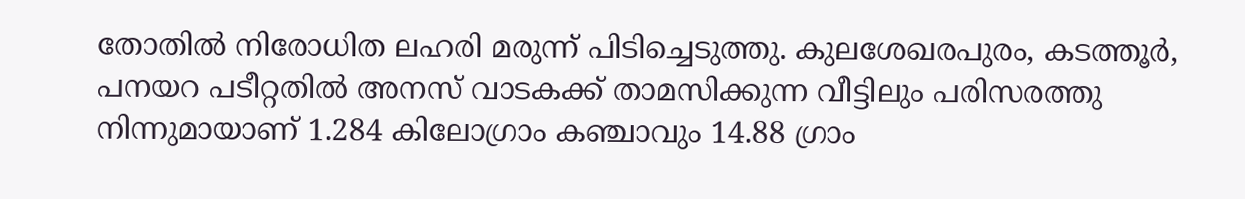തോതിൽ നിരോധിത ലഹരി മരുന്ന് പിടിച്ചെടുത്തു. കുലശേഖരപുരം, കടത്തൂർ, പനയറ പടീറ്റതിൽ അനസ് വാടകക്ക് താമസിക്കുന്ന വീട്ടിലും പരിസരത്തു നിന്നുമായാണ് 1.284 കിലോഗ്രാം കഞ്ചാവും 14.88 ഗ്രാം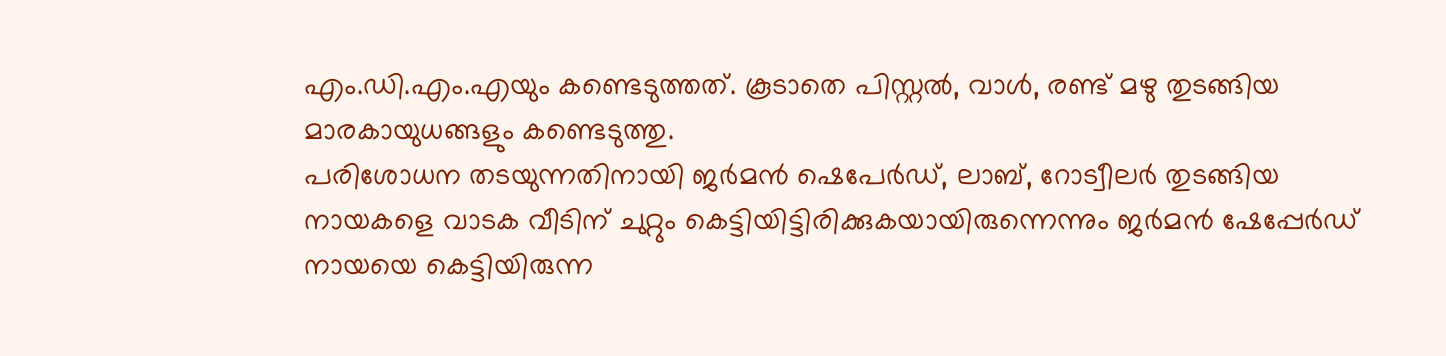എം.ഡി.എം.എയും കണ്ടെടുത്തത്. കൂടാതെ പിസ്റ്റൽ, വാൾ, രണ്ട് മഴു തുടങ്ങിയ മാരകായുധങ്ങളും കണ്ടെടുത്തു.
പരിശോധന തടയുന്നതിനായി ജർമൻ ഷെപേർഡ്, ലാബ്, റോട്വീലർ തുടങ്ങിയ നായകളെ വാടക വീടിന് ചുറ്റും കെട്ടിയിട്ടിരിക്കുകയായിരുന്നെന്നും ജർമൻ ഷേപ്പേർഡ് നായയെ കെട്ടിയിരുന്ന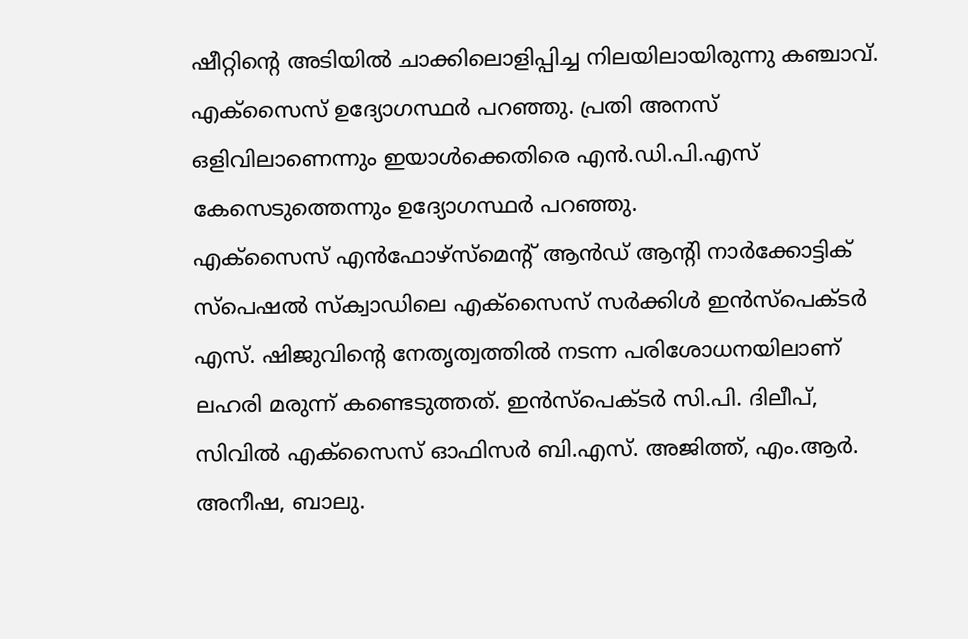ഷീറ്റിന്റെ അടിയിൽ ചാക്കിലൊളിപ്പിച്ച നിലയിലായിരുന്നു കഞ്ചാവ്. എക്സൈസ് ഉദ്യോഗസ്ഥർ പറഞ്ഞു. പ്രതി അനസ് ഒളിവിലാണെന്നും ഇയാൾക്കെതിരെ എൻ.ഡി.പി.എസ് കേസെടുത്തെന്നും ഉദ്യോഗസ്ഥർ പറഞ്ഞു.
എക്സൈസ് എൻഫോഴ്സ്മെന്റ് ആൻഡ് ആന്റി നാർക്കോട്ടിക് സ്പെഷൽ സ്ക്വാഡിലെ എക്സൈസ് സർക്കിൾ ഇൻസ്പെക്ടർ എസ്. ഷിജുവിന്റെ നേതൃത്വത്തിൽ നടന്ന പരിശോധനയിലാണ് ലഹരി മരുന്ന് കണ്ടെടുത്തത്. ഇൻസ്പെക്ടർ സി.പി. ദിലീപ്, സിവിൽ എക്സൈസ് ഓഫിസർ ബി.എസ്. അജിത്ത്, എം.ആർ. അനീഷ, ബാലു.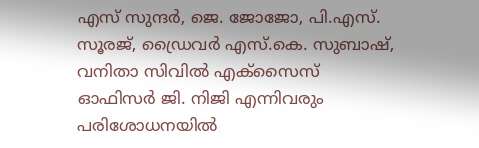എസ് സുന്ദർ, ജെ. ജോജോ, പി.എസ്. സൂരജ്, ഡ്രൈവർ എസ്.കെ. സുബാഷ്, വനിതാ സിവിൽ എക്സൈസ് ഓഫിസർ ജി. നിജി എന്നിവരും പരിശോധനയിൽ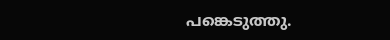പങ്കെടുത്തു.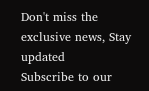Don't miss the exclusive news, Stay updated
Subscribe to our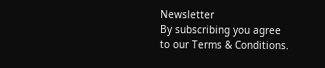Newsletter
By subscribing you agree to our Terms & Conditions.